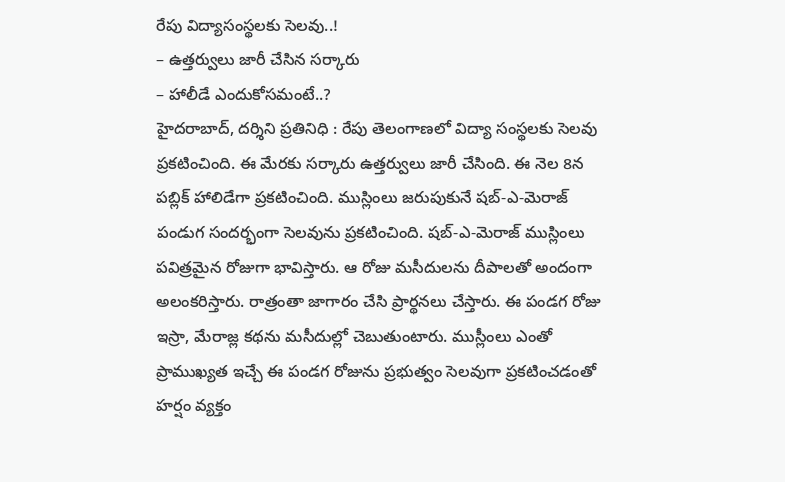రేపు విద్యాసంస్థలకు సెలవు..!
– ఉత్తర్వులు జారీ చేసిన సర్కారు
– హాలీడే ఎందుకోసమంటే..?
హైదరాబాద్, దర్శిని ప్రతినిధి : రేపు తెలంగాణలో విద్యా సంస్థలకు సెలవు ప్రకటించింది. ఈ మేరకు సర్కారు ఉత్తర్వులు జారీ చేసింది. ఈ నెల 8న పబ్లిక్ హాలిడేగా ప్రకటించింది. ముస్లింలు జరుపుకునే షబ్-ఎ-మెరాజ్ పండుగ సందర్భంగా సెలవును ప్రకటించింది. షబ్-ఎ-మెరాజ్ ముస్లింలు పవిత్రమైన రోజుగా భావిస్తారు. ఆ రోజు మసీదులను దీపాలతో అందంగా అలంకరిస్తారు. రాత్రంతా జాగారం చేసి ప్రార్థనలు చేస్తారు. ఈ పండగ రోజు ఇస్రా, మేరాజ్ల కథను మసీదుల్లో చెబుతుంటారు. ముస్లీంలు ఎంతో ప్రాముఖ్యత ఇచ్చే ఈ పండగ రోజును ప్రభుత్వం సెలవుగా ప్రకటించడంతో హర్షం వ్యక్తం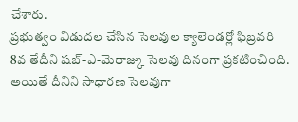చేశారు.
ప్రభుత్వం విడుదల చేసిన సెలవుల క్యాలెండర్లో ఫిబ్రవరి 8వ తేదీని షబ్-ఎ-మెరాజ్కు సెలవు దినంగా ప్రకటించింది. అయితే దీనిని సాధారణ సెలవుగా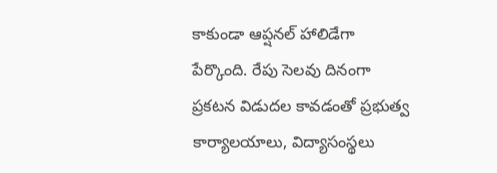కాకుండా ఆప్షనల్ హాలిడేగా పేర్కొంది. రేపు సెలవు దినంగా ప్రకటన విడుదల కావడంతో ప్రభుత్వ కార్యాలయాలు, విద్యాసంస్థలు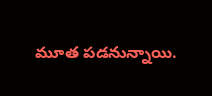మూత పడనున్నాయి.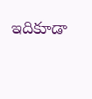ఇదికూడా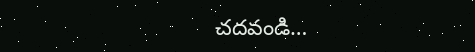చదవండి…